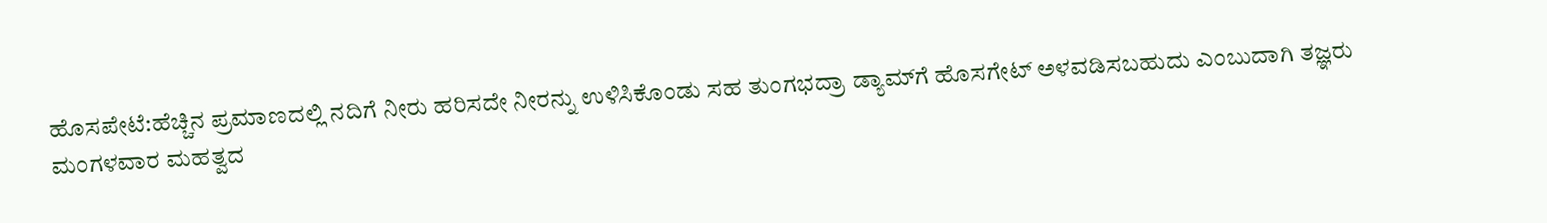ಹೊಸಪೇಟೆ:ಹೆಚ್ಚಿನ ಪ್ರಮಾಣದಲ್ಲಿ ನದಿಗೆ ನೀರು ಹರಿಸದೇ ನೀರನ್ನು ಉಳಿಸಿಕೊಂಡು ಸಹ ತುಂಗಭದ್ರಾ ಡ್ಯಾಮ್‌ಗೆ ಹೊಸಗೇಟ್ ಅಳವಡಿಸಬಹುದು ಎಂಬುದಾಗಿ ತಜ್ಞರು ಮಂಗಳವಾರ ಮಹತ್ವದ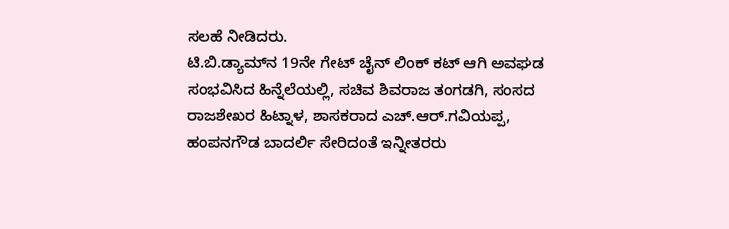ಸಲಹೆ ನೀಡಿದರು.
ಟಿ.ಬಿ.ಡ್ಯಾಮ್‌ನ 19ನೇ ಗೇಟ್ ಚೈನ್ ಲಿಂಕ್ ಕಟ್ ಆಗಿ ಅವಘಡ ಸಂಭವಿಸಿದ ಹಿನ್ನೆಲೆಯಲ್ಲಿ, ಸಚಿವ ಶಿವರಾಜ ತಂಗಡಗಿ, ಸಂಸದ ರಾಜಶೇಖರ ಹಿಟ್ನಾಳ, ಶಾಸಕರಾದ ಎಚ್.ಆರ್.ಗವಿಯಪ್ಪ, ಹಂಪನಗೌಡ ಬಾದರ್ಲಿ ಸೇರಿದಂತೆ ಇನ್ನೀತರರು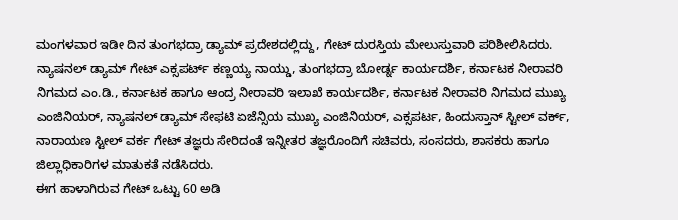ಮಂಗಳವಾರ ಇಡೀ ದಿನ ತುಂಗಭದ್ರಾ ಡ್ಯಾಮ್ ಪ್ರದೇಶದಲ್ಲಿದ್ದು, ಗೇಟ್ ದುರಸ್ತಿಯ ಮೇಲುಸ್ತುವಾರಿ ಪರಿಶೀಲಿಸಿದರು.
ನ್ಯಾಷನಲ್ ಡ್ಯಾಮ್ ಗೇಟ್ ಎಕ್ಸಪರ್ಟ್ ಕಣ್ಣಯ್ಯ ನಾಯ್ಡು, ತುಂಗಭದ್ರಾ ಬೋರ್ಡ್ನ ಕಾರ್ಯದರ್ಶಿ, ಕರ್ನಾಟಕ ನೀರಾವರಿ ನಿಗಮದ ಎಂ.ಡಿ., ಕರ್ನಾಟಕ ಹಾಗೂ ಆಂದ್ರ ನೀರಾವರಿ ಇಲಾಖೆ ಕಾರ್ಯದರ್ಶಿ, ಕರ್ನಾಟಕ ನೀರಾವರಿ ನಿಗಮದ ಮುಖ್ಯ ಎಂಜಿನಿಯರ್, ನ್ಯಾಷನಲ್ ಡ್ಯಾಮ್ ಸೇಫಟಿ ಏಜೆನ್ಸಿಯ ಮುಖ್ಯ ಎಂಜಿನಿಯರ್, ಎಕ್ಸಪರ್ಟ, ಹಿಂದುಸ್ತಾನ್ ಸ್ಟೀಲ್ ವರ್ಕ್, ನಾರಾಯಣ ಸ್ಟೀಲ್ ವರ್ಕ ಗೇಟ್ ತಜ್ಞರು ಸೇರಿದಂತೆ ಇನ್ನೀತರ ತಜ್ಞರೊಂದಿಗೆ ಸಚಿವರು, ಸಂಸದರು, ಶಾಸಕರು ಹಾಗೂ ಜಿಲ್ಲಾಧಿಕಾರಿಗಳ ಮಾತುಕತೆ ನಡೆಸಿದರು.
ಈಗ ಹಾಳಾಗಿರುವ ಗೇಟ್ ಒಟ್ಟು 60 ಅಡಿ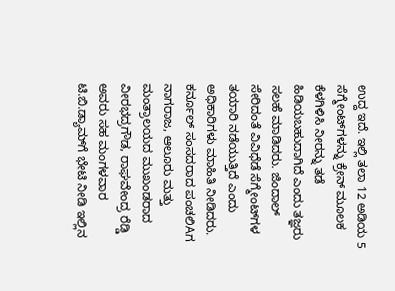ಉದ್ದ ಇದೆ. ಇಲ್ಲಿ ತಲಾ 12 ಅಡಿಯ 5 ಸೆಗ್ಮೇಂಟ್‌ಗಳನ್ನು ಕ್ರೇನ್ ಮೂಲಕ ಕೆಳಗಿಳಿಸಿ ನೀರನ್ನು ತಡೆ ಹಿಡಿಯಬಹುದಾಗಿದೆ ಎಂದು ತಜ್ಞರು ಸಲಹೆ ಮಾಡಿದರು. ಜಿಂದಾಲ್ ಸೇರಿದಂತೆ ವಿವಿಧೆಡೆ ಸೆಗ್ಮೇಂಟ್‌ಗಳ ತಯಾರಿ ನಡೆಯುತ್ತಿದೆ ಎಂದು ಅಧಿಕಾರಿಗಳು ಮಾಹಿತಿ ನೀಡಿದರು.
ಕರ್ನೂಲ್ ಸಂಸದರಾದ ಪಂಚಲಿAಗ ನಾಗರಾಜ, ಆಲೂರು ಮತ್ತು ಮಂತ್ರಾಲಯದ ಮುಖಂಡರಾದ ವೀರಭದ್ರಗೌಡ, ರಾಘವೇಂದ್ರ ರೆಡ್ಡಿ ಅವರು ಸಹ ಮಂಗಳವಾರ ಟಿ.ಬಿ.ಡ್ಯಾಮ್‌ಗೆ ಭೇಟಿ ನೀಡಿ ಇಲ್ಲಿನ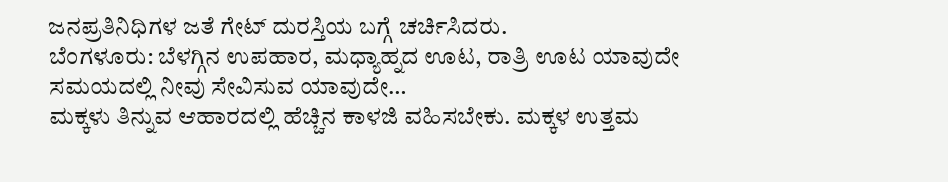ಜನಪ್ರತಿನಿಧಿಗಳ ಜತೆ ಗೇಟ್ ದುರಸ್ತಿಯ ಬಗ್ಗೆ ಚರ್ಚಿಸಿದರು.
ಬೆಂಗಳೂರು: ಬೆಳಗ್ಗಿನ ಉಪಹಾರ, ಮಧ್ಯಾಹ್ನದ ಊಟ, ರಾತ್ರಿ ಊಟ ಯಾವುದೇ ಸಮಯದಲ್ಲಿ ನೀವು ಸೇವಿಸುವ ಯಾವುದೇ…
ಮಕ್ಕಳು ತಿನ್ನುವ ಆಹಾರದಲ್ಲಿ ಹೆಚ್ಚಿನ ಕಾಳಜಿ ವಹಿಸಬೇಕು. ಮಕ್ಕಳ ಉತ್ತಮ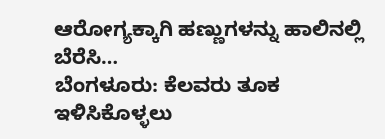ಆರೋಗ್ಯಕ್ಕಾಗಿ ಹಣ್ಣುಗಳನ್ನು ಹಾಲಿನಲ್ಲಿ ಬೆರೆಸಿ…
ಬೆಂಗಳೂರು: ಕೆಲವರು ತೂಕ ಇಳಿಸಿಕೊಳ್ಳಲು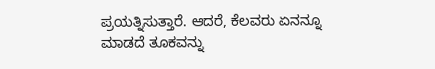ಪ್ರಯತ್ನಿಸುತ್ತಾರೆ. ಆದರೆ, ಕೆಲವರು ಏನನ್ನೂ ಮಾಡದೆ ತೂಕವನ್ನು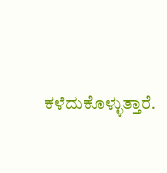ಕಳೆದುಕೊಳ್ಳುತ್ತಾರೆ.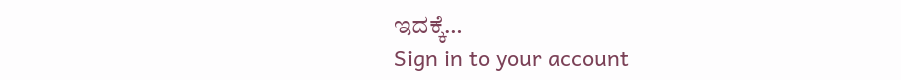ಇದಕ್ಕೆ…
Sign in to your account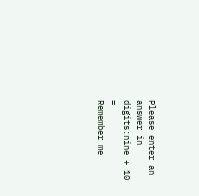Please enter an answer in digits:nine + 10 =
Remember me